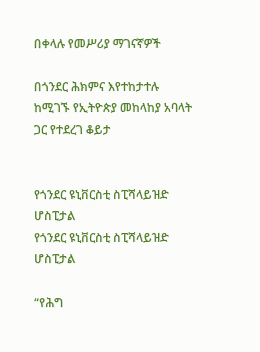በቀላሉ የመሥሪያ ማገናኛዎች

በጎንደር ሕክምና እየተከታተሉ ከሚገኙ የኢትዮጵያ መከላከያ አባላት ጋር የተደረገ ቆይታ


የጎንደር ዩኒቨርስቲ ስፒሻላይዝድ ሆስፒታል
የጎንደር ዩኒቨርስቲ ስፒሻላይዝድ ሆስፒታል

“የሕግ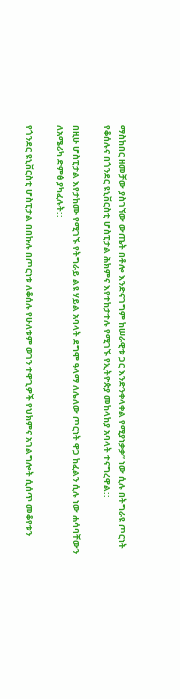ማስከበር ዘመቻው ያስገኘው ውጤት በቶሎ እንድናገግም ከሠራዊቱ ጋር እንድንቀላቀል የሚያነቃቃ” ነው ሲሉ በትግራዩ ጦርነት የቆሰሉና በጎንደር ዩኒቨርስቲ ሆስፒታል ሕክምና እየተከታተሉ የሚገኙ የኢትዮጵያ መከላከያ አባላት ተናግረዋል::

በዚሁ ሆስፒታል እየታከሙ የሚገኙ የትግራይ ልዩ ሃይል አባላት ደግሞ ዓላማ ለሌለው ጦርነት ዋጋ ከፈልን ሲሉ ነው ሐሳባቸውን ለአሜሪካ ድምፅ ያካፈሉት::

የጎንደር ዩኒቨርስቲ ሆስፒታል በበኩሉ በጦርነቱ ለቆሰሉ የሁለቱም ወገን ተዋጊዎች የህክምና አገልግሎት ሲሰጥ መቆየቱን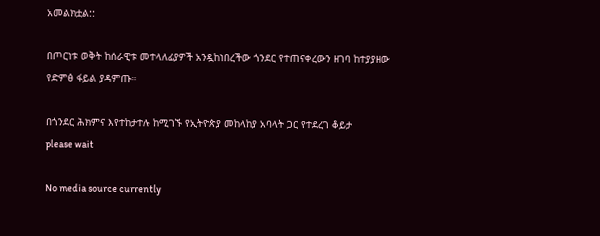አመልክቷል::

በጦርነቱ ወቅት ከሰራዊቱ መተላለፊያዎች አንዷከነበረችው ጎንደር የተጠናቀረውን ዘገባ ከተያያዘው የድምፅ ፋይል ያዳምጡ።

በጎንደር ሕክምና እየተከታተሉ ከሚገኙ የኢትዮጵያ መከላከያ አባላት ጋር የተደረገ ቆይታ
please wait

No media source currently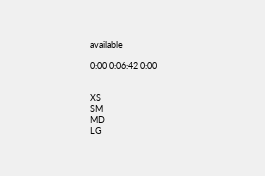available

0:00 0:06:42 0:00


XS
SM
MD
LG